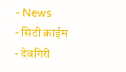- News
- सिटी क्राईम
- देवगिरी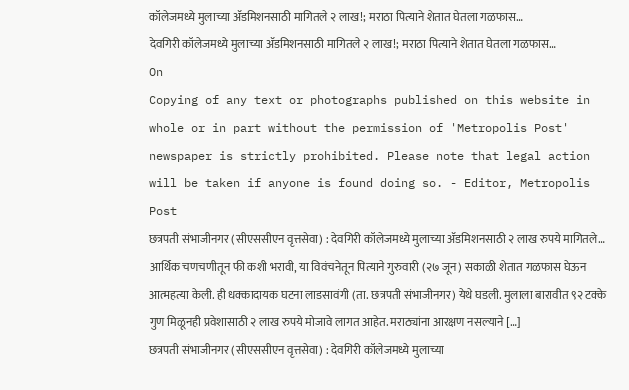कॉलेजमध्ये मुलाच्या ॲडमिशनसाठी मागितले २ लाख!; मराठा पित्याने शेतात घेतला गळफास…
देवगिरी कॉलेजमध्ये मुलाच्या ॲडमिशनसाठी मागितले २ लाख!; मराठा पित्याने शेतात घेतला गळफास…
On
Copying of any text or photographs published on this website in whole or in part without the permission of 'Metropolis Post' newspaper is strictly prohibited. Please note that legal action will be taken if anyone is found doing so. - Editor, Metropolis Post
छत्रपती संभाजीनगर (सीएससीएन वृत्तसेवा) : देवगिरी कॉलेजमध्ये मुलाच्या ॲडमिशनसाठी २ लाख रुपये मागितले… आर्थिक चणचणीतून फी कशी भरावी, या विवंचनेतून पित्याने गुरुवारी (२७ जून) सकाळी शेतात गळफास घेऊन आत्महत्या केली. ही धक्कादायक घटना लाडसावंगी (ता. छत्रपती संभाजीनगर) येथे घडली. मुलाला बारावीत ९२ टक्के गुण मिळूनही प्रवेशासाठी २ लाख रुपये मोजावे लागत आहेत. मराठ्यांना आरक्षण नसल्याने […]
छत्रपती संभाजीनगर (सीएससीएन वृत्तसेवा) : देवगिरी कॉलेजमध्ये मुलाच्या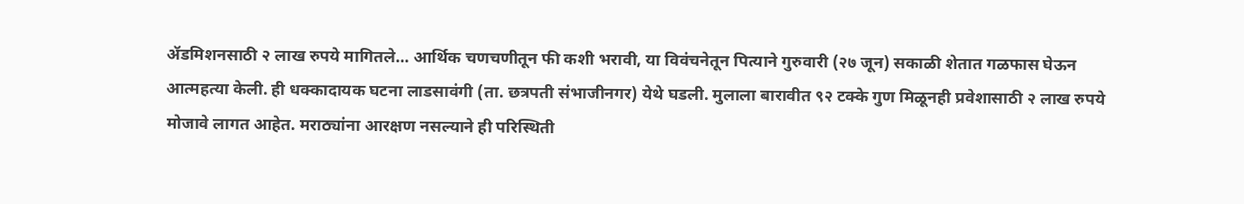ॲडमिशनसाठी २ लाख रुपये मागितले… आर्थिक चणचणीतून फी कशी भरावी, या विवंचनेतून पित्याने गुरुवारी (२७ जून) सकाळी शेतात गळफास घेऊन आत्महत्या केली. ही धक्कादायक घटना लाडसावंगी (ता. छत्रपती संभाजीनगर) येथे घडली. मुलाला बारावीत ९२ टक्के गुण मिळूनही प्रवेशासाठी २ लाख रुपये मोजावे लागत आहेत. मराठ्यांना आरक्षण नसल्याने ही परिस्थिती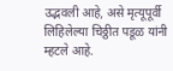उद्भवली आहे, असे मृत्यूपूर्वी लिहिलेल्या चिठ्ठीत पडूळ यांनी म्हटले आहे.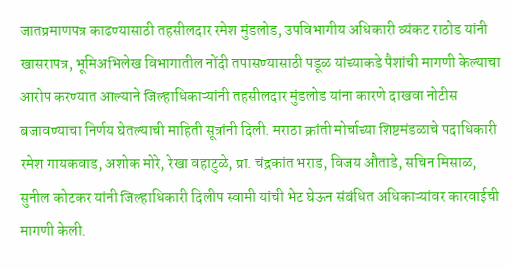जातप्रमाणपत्र काढण्यासाठी तहसीलदार रमेश मुंडलोड, उपविभागीय अधिकारी व्यंकट राठोड यांनी खासरापत्र, भूमिअभिलेख विभागातील नोंदी तपासण्यासाठी पडूळ यांच्याकडे पैशांची मागणी केल्याचा आरोप करण्यात आल्याने जिल्हाधिकाऱ्यांनी तहसीलदार मुंडलोड यांना कारणे दाखवा नोटीस बजावण्याचा निर्णय घेतल्याची माहिती सूत्रांनी दिली. मराठा क्रांती मोर्चाच्या शिष्टमंडळाचे पदाधिकारी रमेश गायकवाड, अशोक मोरे, रेखा वहाटुळे, प्रा. चंद्रकांत भराड, विजय औताडे, सचिन मिसाळ, सुनील कोटकर यांनी जिल्हाधिकारी दिलीप स्वामी यांची भेट घेऊन संबंधित अधिकाऱ्यांवर कारवाईची मागणी केली.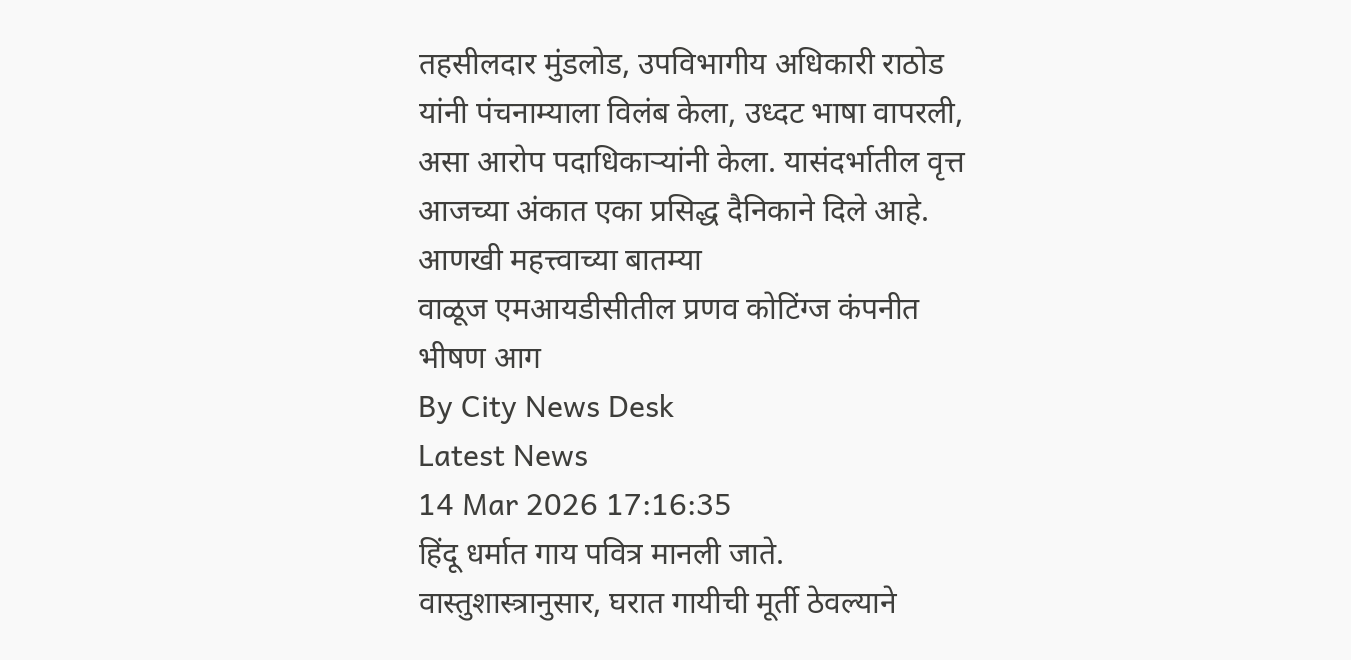तहसीलदार मुंडलोड, उपविभागीय अधिकारी राठोड यांनी पंचनाम्याला विलंब केला, उध्दट भाषा वापरली, असा आरोप पदाधिकाऱ्यांनी केला. यासंदर्भातील वृत्त आजच्या अंकात एका प्रसिद्ध दैनिकाने दिले आहे.
आणखी महत्त्वाच्या बातम्या
वाळूज एमआयडीसीतील प्रणव कोटिंग्ज कंपनीत भीषण आग
By City News Desk
Latest News
14 Mar 2026 17:16:35
हिंदू धर्मात गाय पवित्र मानली जाते. वास्तुशास्त्रानुसार, घरात गायीची मूर्ती ठेवल्याने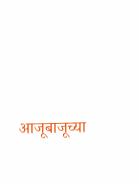आजूबाजूच्या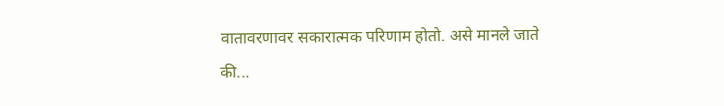वातावरणावर सकारात्मक परिणाम होतो. असे मानले जाते की...